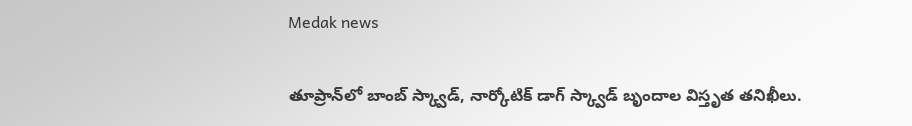Medak news

తూప్రాన్‌లో బాంబ్ స్క్వాడ్, నార్కోటిక్ డాగ్ స్క్వాడ్ బృందాల విస్తృత తనిఖీలు.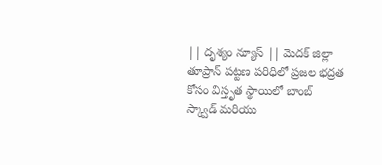|| దృశ్యం న్యూస్ || మెదక్ జిల్లా తూప్రాన్ పట్టణ పరిధిలో ప్రజల భద్రత కోసం విస్తృత స్థాయిలో బాంబ్ స్క్వాడ్ మరియు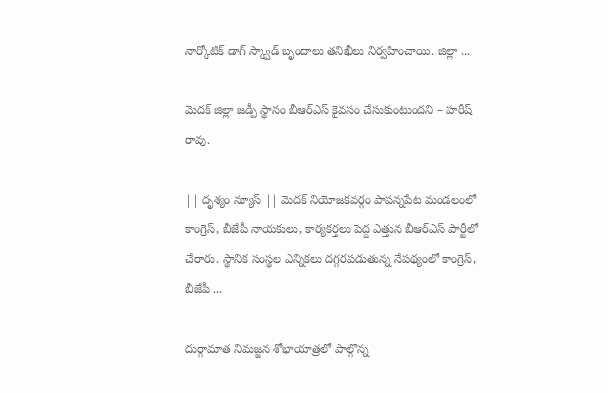నార్కోటిక్ డాగ్ స్క్వాడ్ బృందాలు తనిఖీలు నిర్వహించాయి. జిల్లా ...

మెదక్ జిల్లా జడ్పీ స్థానం బీఆర్ఎస్ కైవసం చేసుకుంటుందని – హరీష్ రావు.

|| దృశ్యం న్యూస్ || మెదక్ నియోజకవర్గం పాపన్నపేట మండలంలో కాంగ్రెస్, బీజేపీ నాయకులు, కార్యకర్తలు పెద్ద ఎత్తున బీఆర్ఎస్ పార్టీలో చేరారు. స్థానిక సంస్థల ఎన్నికలు దగ్గరపడుతున్న నేపథ్యంలో కాంగ్రెస్, బీజేపీ ...

దుర్గామాత నిమజ్జన శోభాయాత్రలో పాల్గొన్న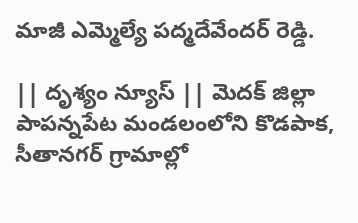మాజీ ఎమ్మెల్యే పద్మదేవేందర్ రెడ్డి.

|| దృశ్యం న్యూస్ || మెదక్ జిల్లా పాపన్నపేట మండలంలోని కొడపాక, సీతానగర్ గ్రామాల్లో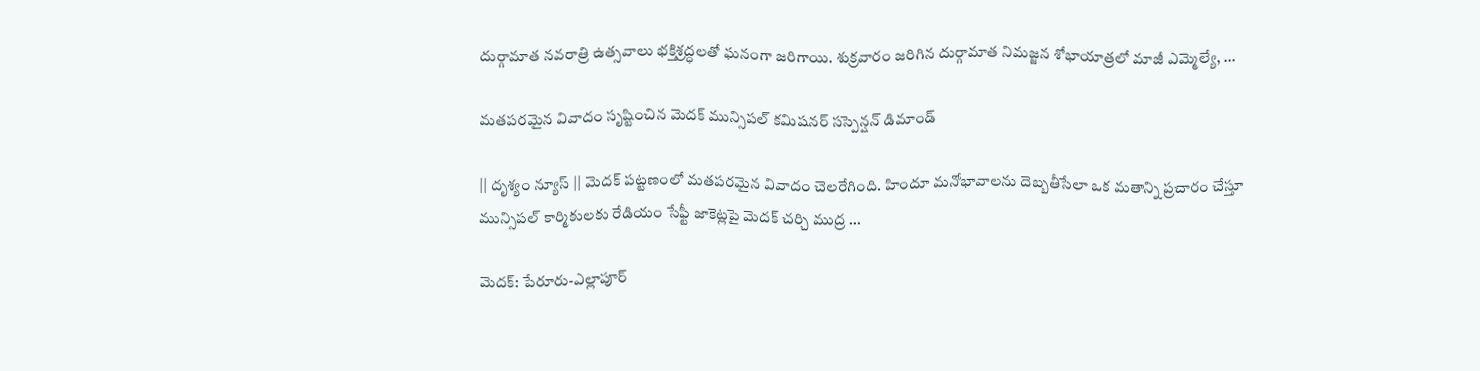దుర్గామాత నవరాత్రి ఉత్సవాలు భక్తిశ్రద్ధలతో ఘనంగా జరిగాయి. శుక్రవారం జరిగిన దుర్గామాత నిమజ్జన శోభాయాత్రలో మాజీ ఎమ్మెల్యే, ...

మతపరమైన వివాదం సృష్టించిన మెదక్ మున్సిపల్ కమిషనర్ సస్పెన్షన్ డిమాండ్

|| దృశ్యం న్యూస్ || మెదక్ పట్టణంలో మతపరమైన వివాదం చెలరేగింది. హిందూ మనోభావాలను దెబ్బతీసేలా ఒక మతాన్ని ప్రచారం చేస్తూ మున్సిపల్ కార్మికులకు రేడియం సేఫ్టీ జాకెట్లపై మెదక్ చర్చి ముద్ర ...

మెదక్: పేరూరు-ఎల్లాపూర్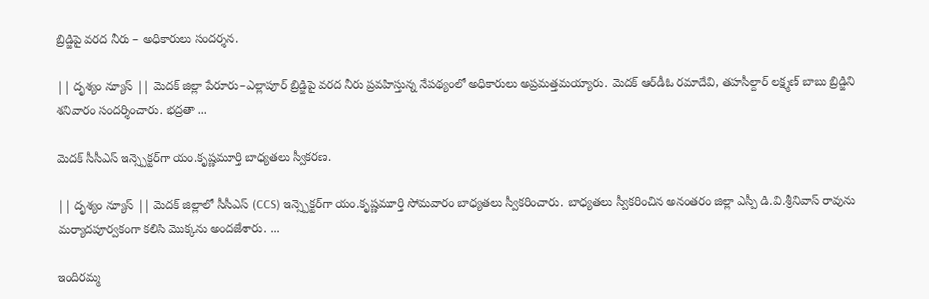బ్రిడ్జిపై వరద నీరు – అధికారులు సందర్శన.

|| దృశ్యం న్యూస్ || మెదక్ జిల్లా పేరూరు–ఎల్లాపూర్ బ్రిడ్జిపై వరద నీరు ప్రవహిస్తున్న నేపథ్యంలో అధికారులు అప్రమత్తమయ్యారు. మెదక్ ఆర్‌డీఓ రమాదేవి, తహసీల్దార్ లక్ష్మణ్ బాబు బ్రిడ్జిని శనివారం సందర్శించారు. భద్రతా ...

మెదక్ సీసీఎస్ ఇన్స్పెక్టర్‌గా యం.కృష్ణమూర్తి బాధ్యతలు స్వీకరణ.

|| దృశ్యం న్యూస్ || మెదక్ జిల్లాలో సీసీఎస్ (CCS) ఇన్స్పెక్టర్‌గా యం.కృష్ణమూర్తి సోమవారం బాధ్యతలు స్వీకరించారు. బాధ్యతలు స్వీకరించిన అనంతరం జిల్లా ఎస్పీ డి.వి.శ్రీనివాస్ రావును మర్యాదపూర్వకంగా కలిసి మొక్కను అందజేశారు. ...

ఇందిరమ్మ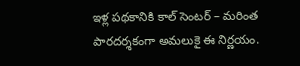ఇళ్ల పథకానికి కాల్ సెంటర్ – మరింత పారదర్శకంగా అమలుకై ఈ నిర్ణయం.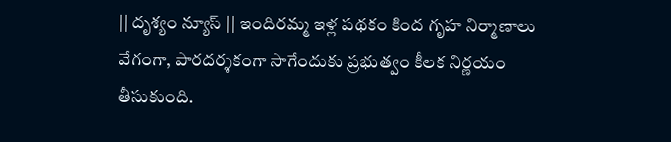|| దృశ్యం న్యూస్ || ఇందిరమ్మ ఇళ్ల పథకం కింద గృహ నిర్మాణాలు వేగంగా, పారదర్శకంగా సాగేందుకు ప్రభుత్వం కీలక నిర్ణయం తీసుకుంది.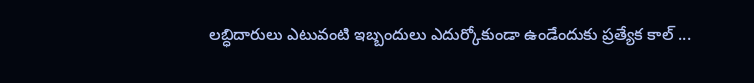లబ్ధిదారులు ఎటువంటి ఇబ్బందులు ఎదుర్కోకుండా ఉండేందుకు ప్రత్యేక కాల్ ...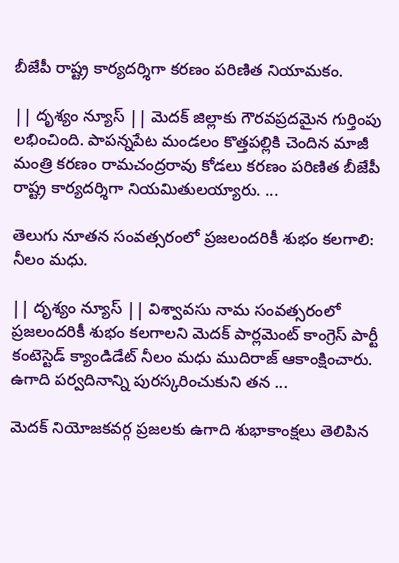బీజేపీ రాష్ట్ర కార్యదర్శిగా కరణం పరిణిత నియామకం.

|| దృశ్యం న్యూస్ || మెదక్ జిల్లాకు గౌరవప్రదమైన గుర్తింపు లభించింది. పాపన్నపేట మండలం కొత్తపల్లికి చెందిన మాజీ మంత్రి కరణం రామచంద్రరావు కోడలు కరణం పరిణిత బీజేపీ రాష్ట్ర కార్యదర్శిగా నియమితులయ్యారు. ...

తెలుగు నూతన సంవత్సరంలో ప్రజలందరికీ శుభం కలగాలి: నీలం మధు.

|| దృశ్యం న్యూస్ || విశ్వావసు నామ సంవత్సరంలో ప్రజలందరికీ శుభం కలగాలని మెదక్ పార్లమెంట్ కాంగ్రెస్ పార్టీ కంటెస్టెడ్ క్యాండిడేట్ నీలం మధు ముదిరాజ్ ఆకాంక్షించారు. ఉగాది పర్వదినాన్ని పురస్కరించుకుని తన ...

మెదక్ నియోజకవర్గ ప్రజలకు ఉగాది శుభాకాంక్షలు తెలిపిన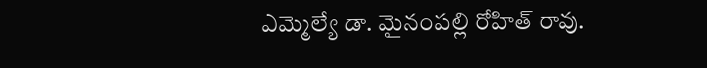ఎమ్మెల్యే డా. మైనంపల్లి రోహిత్ రావు.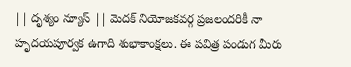|| దృశ్యం న్యూస్ || మెదక్ నియోజకవర్గ ప్రజలందరికీ నా హృదయపూర్వక ఉగాది శుభాకాంక్షలు. ఈ పవిత్ర పండుగ మీరు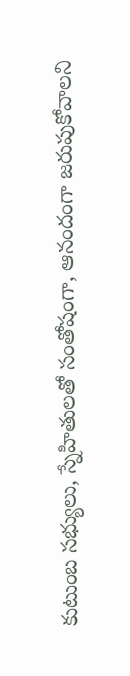కుటుంబ సభ్యులు, స్నేహితులతో సంతోషంగా, ఆనందంగా జరుపుకోవాలని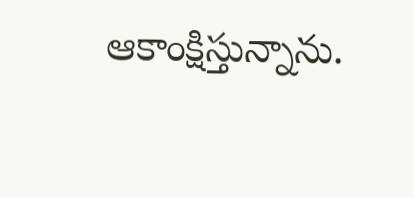ఆకాంక్షిస్తున్నాను.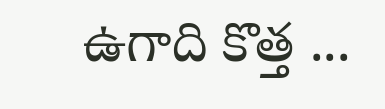ఉగాది కొత్త ...